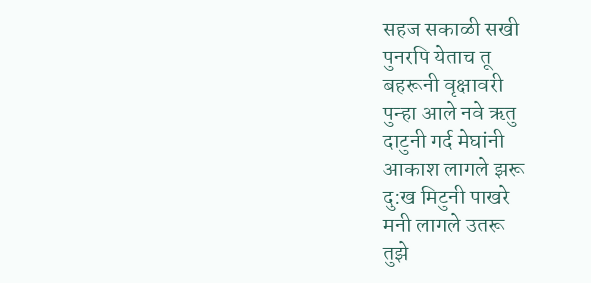सहज सकाळी सखी
पुनरपि येताच तू
बहरूनी वृक्षावरी
पुन्हा आले नवे ऋतु
दाटुनी गर्द मेघांनी
आकाश लागले झरू
दु:ख मिटुनी पाखरे
मनी लागले उतरू
तुझे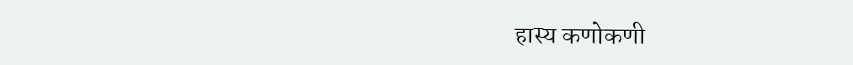हास्य कणोकणी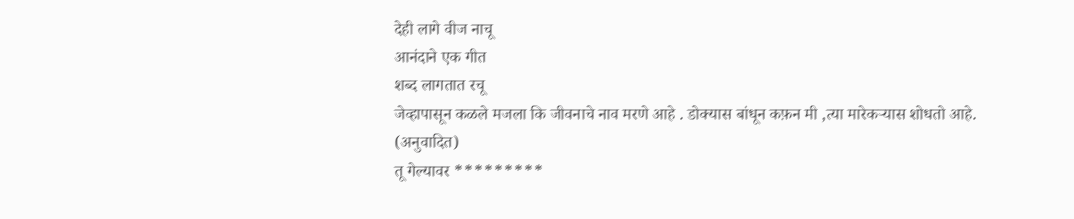देही लागे वीज नाचू
आनंदाने एक गीत
शब्द लागतात रचू
जेव्हापासून कळले मजला कि जीवनाचे नाव मरणे आहे . डोक्यास बांधून कफ़न मी ,त्या मारेकऱ्यास शोधतो आहे. (अनुवादित)
तू गेल्यावर *********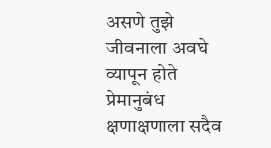असणे तुझे जीवनाला अवघे व्यापून होते प्रेमानुबंध क्षणाक्षणाला सदैव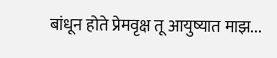बांधून होते प्रेमवृक्ष तू आयुष्यात माझ...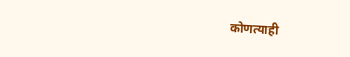कोणत्याही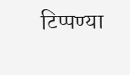टिप्पण्या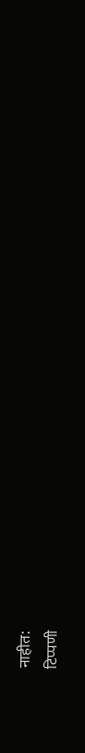नाहीत:
टिप्पणी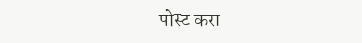पोस्ट करा